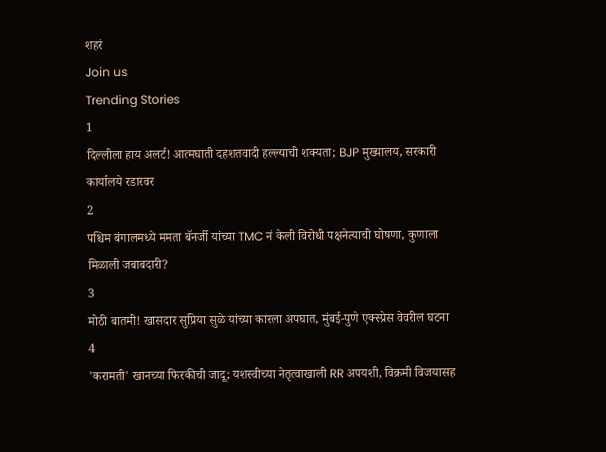शहरं
Join us
Trending Stories
1
दिल्लीला हाय अलर्ट! आत्मघाती दहशतवादी हल्ल्याची शक्यता; BJP मुख्यालय, सरकारी कार्यालये रडारवर
2
पश्चिम बंगालमध्ये ममता बॅनर्जी यांच्या TMC नं केली विरोधी पक्षनेत्याची घोषणा, कुणाला मिळाली जबाबदारी?
3
मोठी बातमी! खासदार सुप्रिया सुळे यांच्या कारला अपघात, मुंबई-पुणे एक्स्प्रेस वेवरील घटना
4
'करामती' खानच्या फिरकीची जादू; यशस्वीच्या नेतृत्वाखाली RR अपयशी, विक्रमी विजयासह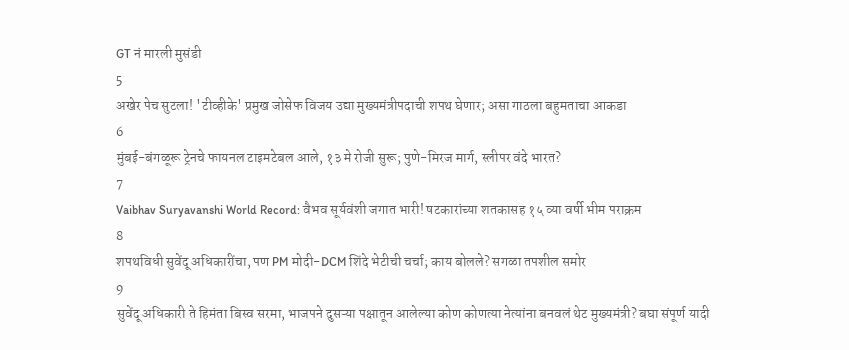GT नं मारली मुसंडी
5
अखेर पेच सुटला! 'टीव्हीके' प्रमुख जोसेफ विजय उद्या मुख्यमंत्रीपदाची शपथ घेणार; असा गाठला बहुमताचा आकडा
6
मुंबई-बंगळूरू ट्रेनचे फायनल टाइमटेबल आले, १३ मे रोजी सुरू; पुणे-मिरज मार्ग, स्लीपर वंदे भारत?
7
Vaibhav Suryavanshi World Record: वैभव सूर्यवंशी जगात भारी! षटकारांच्या शतकासह १५ व्या वर्षी भीम पराक्रम
8
शपथविधी सुवेंदू अधिकारींचा, पण PM मोदी-DCM शिंदे भेटीची चर्चा; काय बोलले? सगळा तपशील समोर
9
सुवेंदू अधिकारी ते हिमंता बिस्व सरमा, भाजपने दुसऱ्या पक्षातून आलेल्या कोण कोणत्या नेत्यांना बनवलं थेट मुख्यमंत्री? बघा संपूर्ण यादी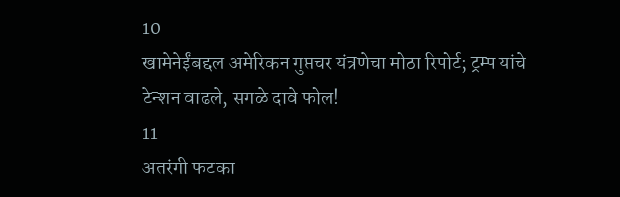10
खामेनेईंबद्दल अमेरिकन गुप्तचर यंत्रणेचा मोठा रिपोर्ट; ट्रम्प यांचे टेन्शन वाढले, सगळे दावे फोल!
11
अतरंगी फटका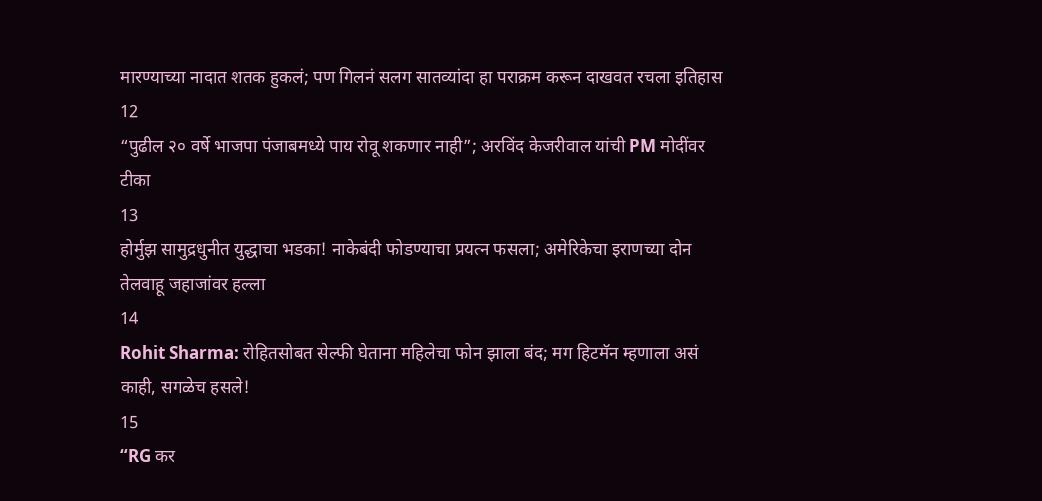मारण्याच्या नादात शतक हुकलं; पण गिलनं सलग सातव्यांदा हा पराक्रम करून दाखवत रचला इतिहास
12
“पुढील २० वर्षे भाजपा पंजाबमध्ये पाय रोवू शकणार नाही”; अरविंद केजरीवाल यांची PM मोदींवर टीका
13
होर्मुझ सामुद्रधुनीत युद्धाचा भडका! नाकेबंदी फोडण्याचा प्रयत्न फसला; अमेरिकेचा इराणच्या दोन तेलवाहू जहाजांवर हल्ला
14
Rohit Sharma: रोहितसोबत सेल्फी घेताना महिलेचा फोन झाला बंद; मग हिटमॅन म्हणाला असं काही, सगळेच हसले!
15
“RG कर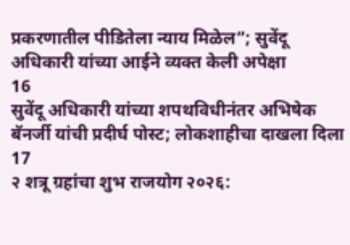प्रकरणातील पीडितेला न्याय मिळेल”; सुवेंदू अधिकारी यांच्या आईने व्यक्त केली अपेक्षा
16
सुवेंदू अधिकारी यांच्या शपथविधीनंतर अभिषेक बॅनर्जी यांची प्रदीर्घ पोस्ट; लोकशाहीचा दाखला दिला
17
२ शत्रू ग्रहांचा शुभ राजयोग २०२६: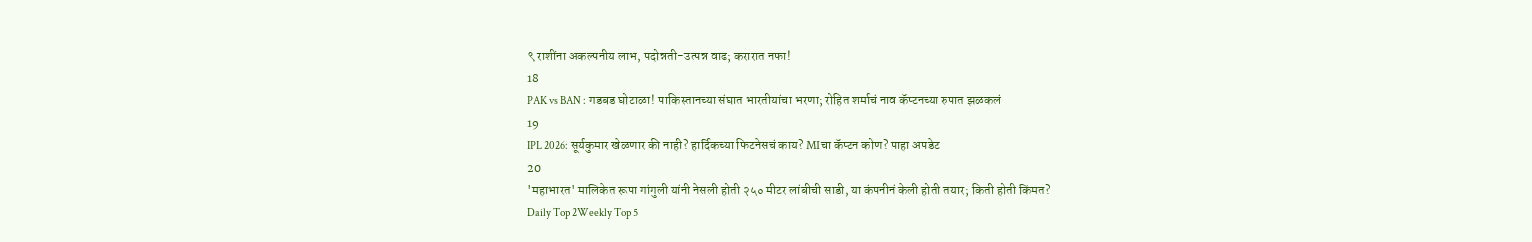९ राशींना अकल्पनीय लाभ, पदोन्नती-उत्पन्न वाढ; करारात नफा!
18
PAK vs BAN : गडबड घोटाळा! पाकिस्तानच्या संघात भारतीयांचा भरणा; रोहित शर्माचं नाव कॅप्टनच्या रुपात झळकलं
19
IPL 2026: सूर्यकुमार खेळणार की नाही? हार्दिकच्या फिटनेसचं काय? MIचा कॅप्टन कोण? पाहा अपडेट
20
'महाभारत' मालिकेत रूपा गांगुली यांनी नेसली होती २५० मीटर लांबीची साडी, या कंपनीनं केली होती तयार; किती होती किंमत?
Daily Top 2Weekly Top 5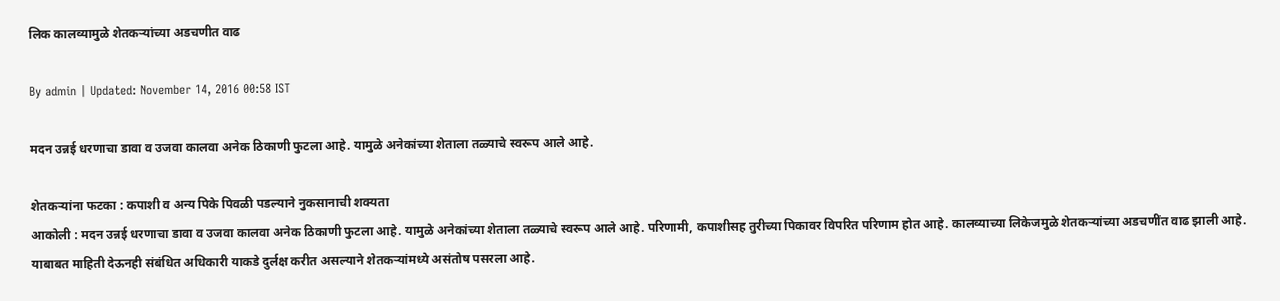लिक कालव्यामुळे शेतकऱ्यांच्या अडचणीत वाढ

By admin | Updated: November 14, 2016 00:58 IST

मदन उन्नई धरणाचा डावा व उजवा कालवा अनेक ठिकाणी फुटला आहे. यामुळे अनेकांच्या शेताला तळ्याचे स्वरूप आले आहे.

शेतकऱ्यांना फटका : कपाशी व अन्य पिके पिवळी पडल्याने नुकसानाची शक्यता
आकोली : मदन उन्नई धरणाचा डावा व उजवा कालवा अनेक ठिकाणी फुटला आहे. यामुळे अनेकांच्या शेताला तळ्याचे स्वरूप आले आहे. परिणामी, कपाशीसह तुरीच्या पिकावर विपरित परिणाम होत आहे. कालव्याच्या लिकेजमुळे शेतकऱ्यांच्या अडचणींत वाढ झाली आहे. याबाबत माहिती देऊनही संबंधित अधिकारी याकडे दुर्लक्ष करीत असल्याने शेतकऱ्यांमध्ये असंतोष पसरला आहे.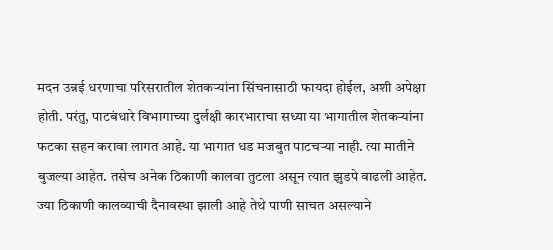मदन उन्नई धरणाचा परिसरातील शेतकऱ्यांना सिंचनासाठी फायदा होईल, अशी अपेक्षा होती. परंतु, पाटबंधारे विभागाच्या दुर्लक्षी कारभाराचा सध्या या भागातील शेतकऱ्यांना फटका सहन करावा लागत आहे. या भागात धड मजबुत पाटचऱ्या नाही. त्या मातीने बुजल्या आहेत. तसेच अनेक ठिकाणी कालवा तुटला असून त्यात झुडपे वाढली आहेत. ज्या ठिकाणी कालव्याची दैनावस्था झाली आहे तेथे पाणी साचत असल्याने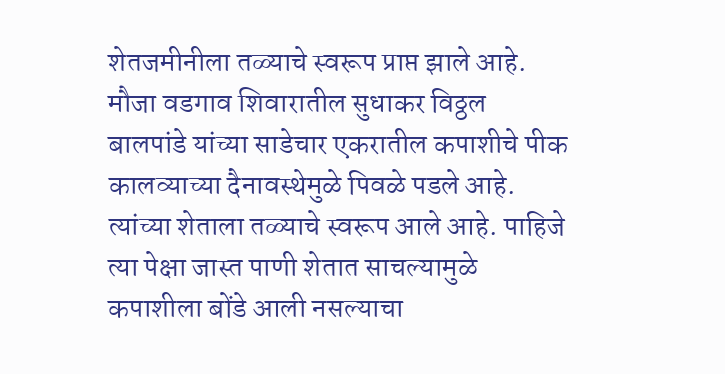शेतजमीनीला तळ्याचे स्वरूप प्राप्त झाले आहे. मौजा वडगाव शिवारातील सुधाकर विठ्ठल बालपांडे यांच्या साडेचार एकरातील कपाशीचे पीक कालव्याच्या दैनावस्थेमुळे पिवळे पडले आहे. त्यांच्या शेताला तळ्याचे स्वरूप आले आहे. पाहिजे त्या पेक्षा जास्त पाणी शेतात साचल्यामुळे कपाशीला बोंडे आली नसल्याचा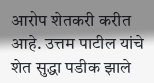आरोप शेतकरी करीत आहे. उत्तम पाटील यांचे शेत सुद्धा पडीक झाले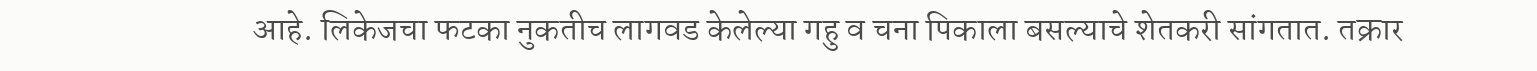आहे. लिकेजचा फटका नुकतीच लागवड केलेल्या गहु व चना पिकाला बसल्याचे शेतकरी सांगतात. तक्रार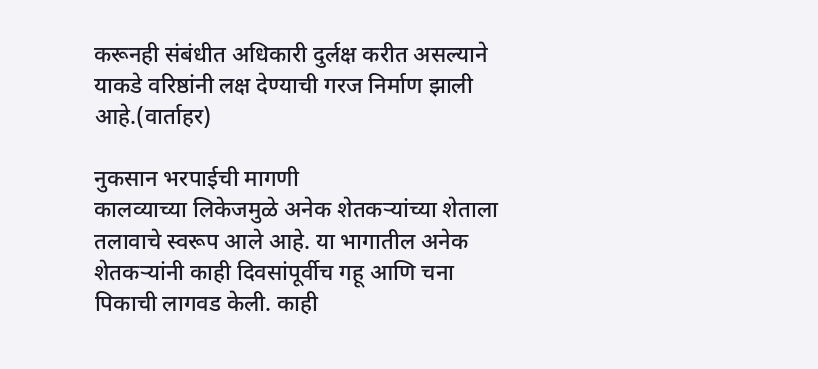करूनही संबंधीत अधिकारी दुर्लक्ष करीत असल्याने याकडे वरिष्ठांनी लक्ष देण्याची गरज निर्माण झाली आहे.(वार्ताहर)

नुकसान भरपाईची मागणी
कालव्याच्या लिकेजमुळे अनेक शेतकऱ्यांच्या शेताला तलावाचे स्वरूप आले आहे. या भागातील अनेक शेतकऱ्यांनी काही दिवसांपूर्वीच गहू आणि चना पिकाची लागवड केली. काही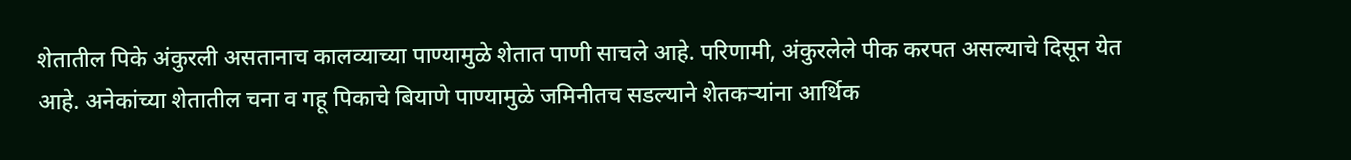शेतातील पिके अंकुरली असतानाच कालव्याच्या पाण्यामुळे शेतात पाणी साचले आहे. परिणामी, अंकुरलेले पीक करपत असल्याचे दिसून येत आहे. अनेकांच्या शेतातील चना व गहू पिकाचे बियाणे पाण्यामुळे जमिनीतच सडल्याने शेतकऱ्यांना आर्थिक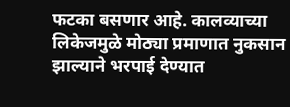फटका बसणार आहे. कालव्याच्या लिकेजमुळे मोठ्या प्रमाणात नुकसान झाल्याने भरपाई देण्यात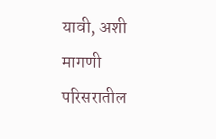यावी, अशी मागणी परिसरातील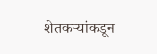शेतकऱ्यांकडून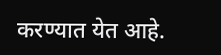करण्यात येत आहे.